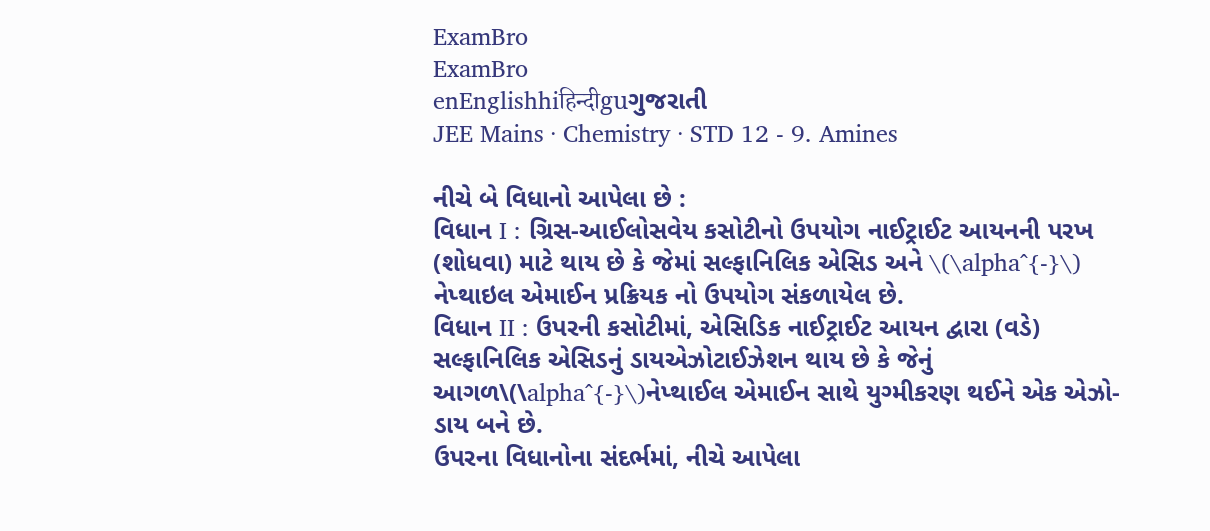ExamBro
ExamBro
enEnglishhiहिन्दीguગુજરાતી
JEE Mains · Chemistry · STD 12 - 9. Amines

નીચે બે વિધાનો આપેલા છે :
વિધાન I : ગ્રિસ-આઈલોસવેય કસોટીનો ઉપયોગ નાઈટ્રાઈટ આયનની પરખ (શોધવા) માટે થાય છે કે જેમાં સલ્ફાનિલિક એસિડ અને \(\alpha^{-}\) નેપ્થાઇલ એમાઈન પ્રક્રિયક નો ઉપયોગ સંકળાયેલ છે.
વિધાન II : ઉપરની કસોટીમાં, એસિડિક નાઈટ્રાઈટ આયન દ્વારા (વડે) સલ્ફાનિલિક એસિડનું ડાયએઝોટાઈઝેશન થાય છે કે જેનું આગળ\(\alpha^{-}\)નેપ્થાઈલ એમાઈન સાથે યુગ્મીકરણ થઈને એક એઝો-ડાય બને છે.
ઉપરના વિધાનોના સંદર્ભમાં, નીચે આપેલા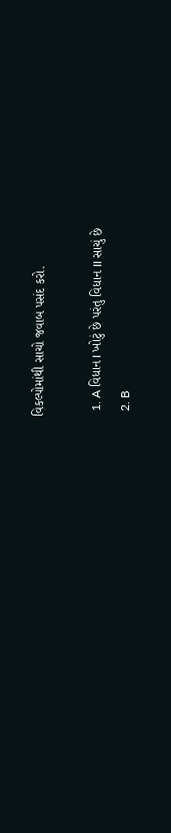વિકલ્પોમાંથી સાચો જવાબ પસંદ કરો.

  1. A વિધાન I ખોટું છે પરંતુ વિધાન II સાચું છે
  2. B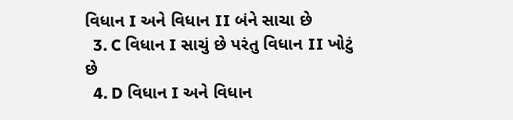વિધાન I અને વિધાન II બંને સાચા છે
  3. C વિધાન I સાચું છે પરંતુ વિધાન II ખોટું છે
  4. D વિધાન I અને વિધાન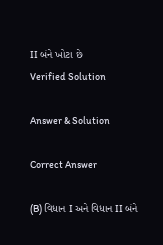II બંને ખોટા છે
Verified Solution

Answer & Solution

Correct Answer

(B) વિધાન I અને વિધાન II બંને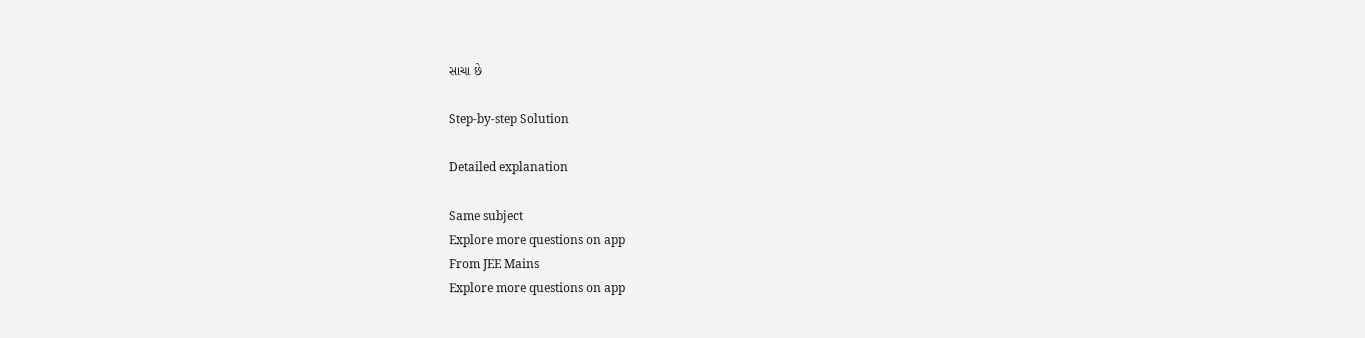સાચા છે

Step-by-step Solution

Detailed explanation

Same subject
Explore more questions on app
From JEE Mains
Explore more questions on app